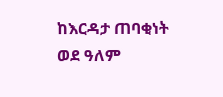ከእርዳታ ጠባቂነት ወደ ዓለም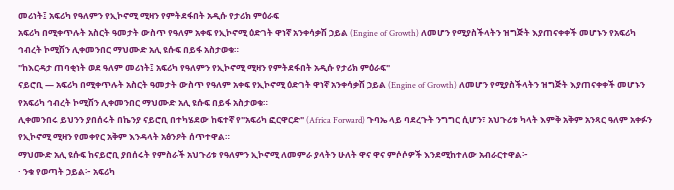መሪነት፤ አፍሪካ የዓለምን የኢኮኖሚ ሚዛን የምትደፋበት አዲሱ የታሪክ ምዕራፍ
አፍሪካ በሚቀጥሉት አስርት ዓመታት ውስጥ የዓለም አቀፍ የኢኮኖሚ ዕድገት ዋነኛ አንቀሳቃሽ ኃይል (Engine of Growth) ለመሆን የሚያስችላትን ዝግጅት እያጠናቀቀች መሆኑን የአፍሪካ ኅብረት ኮሚሽን ሊቀመንበር ማህሙድ አሊ ዩሱፍ በይፋ አስታወቁ።
"ከእርዳታ ጠባቂነት ወደ ዓለም መሪነት፤ አፍሪካ የዓለምን የኢኮኖሚ ሚዛን የምትደፋበት አዲሱ የታሪክ ምዕራፍ"
ናይሮቢ — አፍሪካ በሚቀጥሉት አስርት ዓመታት ውስጥ የዓለም አቀፍ የኢኮኖሚ ዕድገት ዋነኛ አንቀሳቃሽ ኃይል (Engine of Growth) ለመሆን የሚያስችላትን ዝግጅት እያጠናቀቀች መሆኑን የአፍሪካ ኅብረት ኮሚሽን ሊቀመንበር ማህሙድ አሊ ዩሱፍ በይፋ አስታወቁ።
ሊቀመንበሩ ይህንን ያበሰሩት በኬንያ ናይሮቢ በተካሄደው ከፍተኛ የ"አፍሪካ ፎርዋርድ" (Africa Forward) ጉባኤ ላይ ባደረጉት ንግግር ሲሆን፣ አህጉሪቱ ካላት እምቅ አቅም አንጻር ዓለም አቀፉን የኢኮኖሚ ሚዛን የመቀየር አቅም እንዳላት አፅንዖት ሰጥተዋል።
ማህሙድ አሊ ዩሱፍ ከናይሮቢ ያበሰሩት የምስራች አህጉሪቱ የዓለምን ኢኮኖሚ ለመምራ ያላትን ሁለት ዋና ዋና ምሶሶዎች እንደሚከተለው አብራርተዋል፦
· ንቁ የወጣት ኃይል፦ አፍሪካ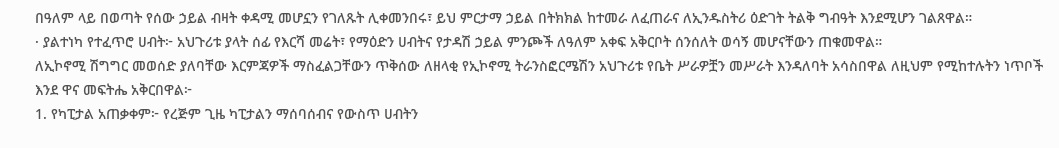በዓለም ላይ በወጣት የሰው ኃይል ብዛት ቀዳሚ መሆኗን የገለጹት ሊቀመንበሩ፣ ይህ ምርታማ ኃይል በትክክል ከተመራ ለፈጠራና ለኢንዱስትሪ ዕድገት ትልቅ ግብዓት እንደሚሆን ገልጸዋል።
· ያልተነካ የተፈጥሮ ሀብት፦ አህጉሪቱ ያላት ሰፊ የእርሻ መሬት፣ የማዕድን ሀብትና የታዳሽ ኃይል ምንጮች ለዓለም አቀፍ አቅርቦት ሰንሰለት ወሳኝ መሆናቸውን ጠቁመዋል።
ለኢኮኖሚ ሽግግር መወሰድ ያለባቸው እርምጃዎች ማስፈልጋቸውን ጥቅሰው ለዘላቂ የኢኮኖሚ ትራንስፎርሜሽን አህጉሪቱ የቤት ሥራዎቿን መሥራት እንዳለባት አሳስበዋል ለዚህም የሚከተሉትን ነጥቦች እንደ ዋና መፍትሔ አቅርበዋል፦
1. የካፒታል አጠቃቀም፦ የረጅም ጊዜ ካፒታልን ማሰባሰብና የውስጥ ሀብትን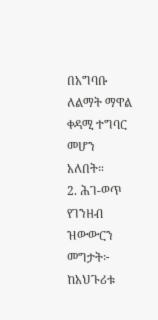በአግባቡ ለልማት ማዋል ቀዳሚ ተግባር መሆን አለበት።
2. ሕገ-ወጥ የገንዘብ ዝውውርን መግታት፦ ከአህጉሪቱ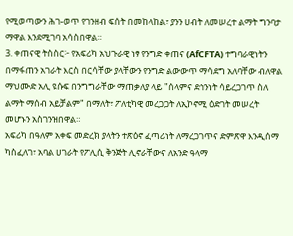የሚወጣውን ሕገ-ወጥ የገንዘብ ፍሰት በመከላከል፣ ያንን ሀብት ለመሠረተ ልማት ግንባታ ማዋል እንደሚገባ አሳስበዋል።
3. ቀጠናዊ ትስስር፦ የአፍሪካ አህጉራዊ ነፃ የንግድ ቀጠና (AfCFTA) ተግባራዊነትን በማፋጠን አገራት እርስ በርሳቸው ያላቸውን የንግድ ልውውጥ ማሳደግ አለባቸው ብለዋል
ማህሙድ አሊ ዩሱፍ በንግግራቸው ማጠቃለያ ላይ "ሰላምና ደኅንነት ሳይረጋገጥ ስለ ልማት ማሰብ አይቻልም" በማለት፣ ፖለቲካዊ መረጋጋት ለኢኮኖሚ ዕድገት መሠረት መሆኑን አስገንዝበዋል።
አፍሪካ በዓለም አቀፍ መድረክ ያላትን ተጽዕኖ ፈጣሪነት ለማረጋገጥና ድምጽዋ እንዲሰማ ካስፈለገ፣ አባል ሀገራት የፖሊሲ ቅንጅት ሊኖራቸውና ለአንድ ዓላማ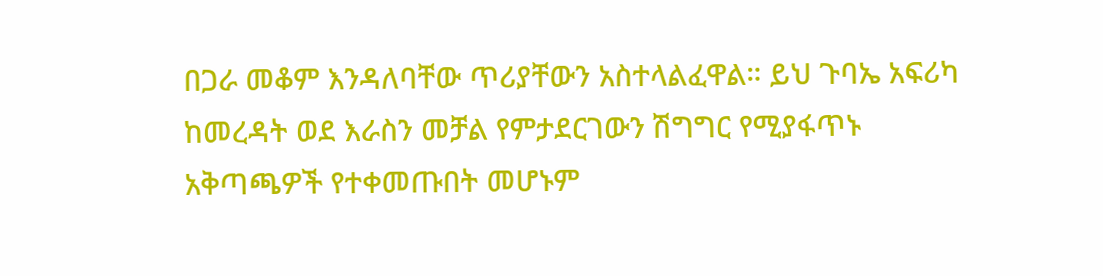በጋራ መቆም እንዳለባቸው ጥሪያቸውን አስተላልፈዋል። ይህ ጉባኤ አፍሪካ ከመረዳት ወደ እራስን መቻል የምታደርገውን ሽግግር የሚያፋጥኑ አቅጣጫዎች የተቀመጡበት መሆኑም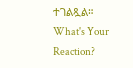ተገልጿል።
What's Your Reaction?